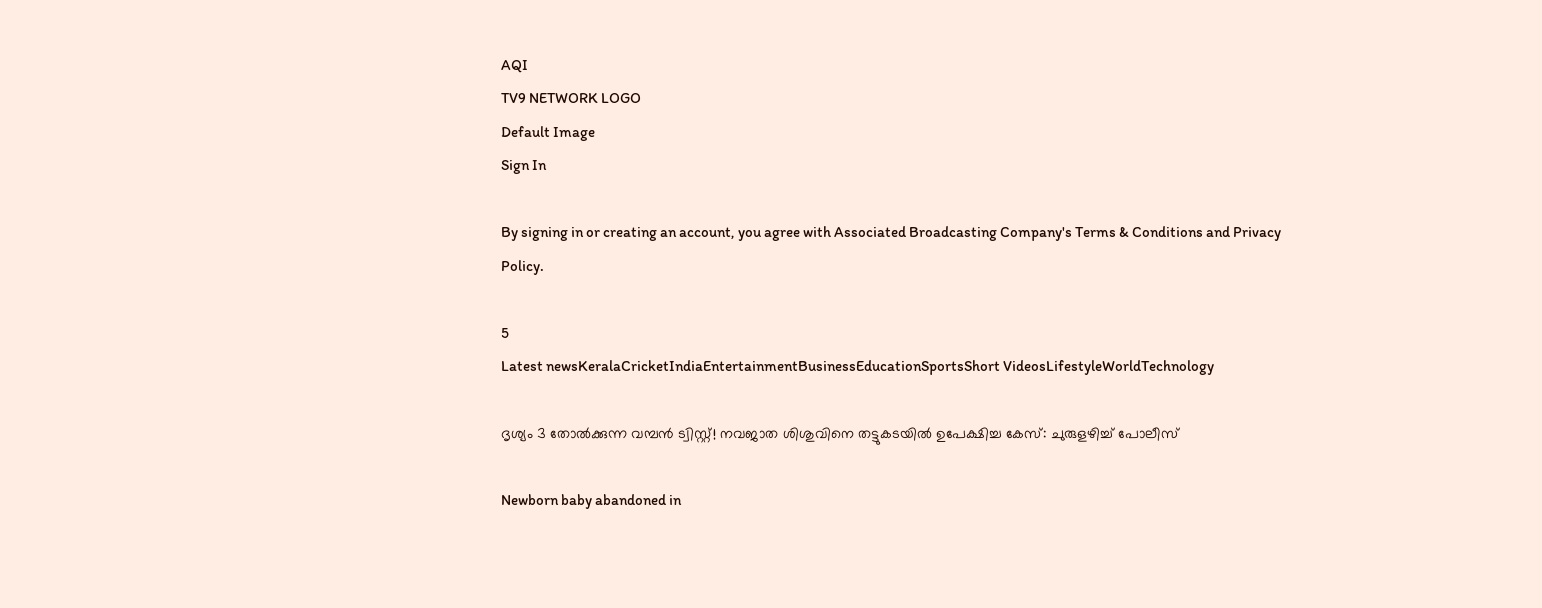AQI
TV9 NETWORK LOGO
Default Image
Sign In

By signing in or creating an account, you agree with Associated Broadcasting Company's Terms & Conditions and Privacy Policy.

5
Latest newsKeralaCricketIndiaEntertainmentBusinessEducationSportsShort VideosLifestyleWorldTechnology

ദൃശ്യം 3 തോൽക്കുന്ന വമ്പൻ ട്വിസ്റ്റ്! നവജാത ശിശുവിനെ തട്ടുകടയിൽ ഉപേക്ഷിച്ച കേസ്: ചുരുളഴിച്ച് പോലീസ്

Newborn baby abandoned in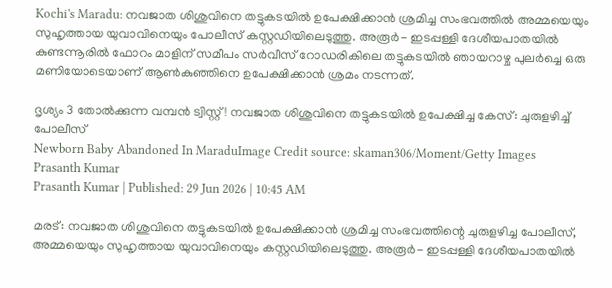Kochi's Maradu: നവജാത ശിശുവിനെ തട്ടുകടയിൽ ഉപേക്ഷിക്കാൻ ശ്രമിച്ച സംഭവത്തിൽ അ‌മ്മയെയും സുഹൃത്തായ യുവാവിനെയും പോലീസ് കസ്റ്റഡിയിലെടുത്തു. അരൂർ- ഇടപ്പള്ളി ദേശീയപാതയിൽ കുണ്ടന്നൂരിൽ ഫോറം മാളിന് സമീപം സർവീസ് റോഡരികിലെ തട്ടുകടയിൽ ഞായറാഴ്ച പുലർച്ചെ ഒരു മണിയോടെയാണ് ആൺകുഞ്ഞിനെ ഉപേക്ഷിക്കാൻ ശ്രമം നടന്നത്.

ദൃശ്യം 3 തോൽക്കുന്ന വമ്പൻ ട്വിസ്റ്റ്! നവജാത ശിശുവിനെ തട്ടുകടയിൽ ഉപേക്ഷിച്ച കേസ്: ചുരുളഴിച്ച് പോലീസ്
Newborn Baby Abandoned In MaraduImage Credit source: skaman306/Moment/Getty Images
Prasanth Kumar
Prasanth Kumar | Published: 29 Jun 2026 | 10:45 AM

മരട്: നവജാത ശിശുവിനെ തട്ടുകടയിൽ ഉപേക്ഷിക്കാൻ ശ്രമിച്ച സംഭവത്തിന്റെ ചുരുളഴിച്ച പോലീസ്, അ‌മ്മയെയും സുഹൃത്തായ യുവാവിനെയും കസ്റ്റഡിയിലെടുത്തു. അരൂർ- ഇടപ്പള്ളി ദേശീയപാതയിൽ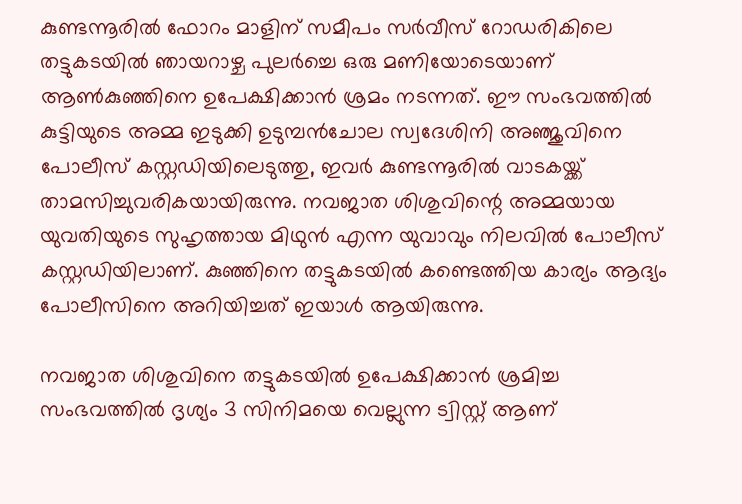കുണ്ടന്നൂരിൽ ഫോറം മാളിന് സമീപം സർവീസ് റോഡരികിലെ തട്ടുകടയിൽ ഞായറാഴ്ച പുലർച്ചെ ഒരു മണിയോടെയാണ് ആൺകുഞ്ഞിനെ ഉപേക്ഷിക്കാൻ ശ്രമം നടന്നത്. ഈ സംഭവത്തിൽ കുട്ടിയുടെ അ‌മ്മ ഇടുക്കി ഉടുമ്പൻചോല സ്വദേശിനി അഞ്ജുവിനെ പോലീസ് കസ്റ്റഡിയിലെടുത്തു, ഇവർ കുണ്ടന്നൂരിൽ വാടകയ്ക്ക് താമസിച്ചുവരികയായിരുന്നു. നവജാത ശിശുവിന്റെ അ‌മ്മയായ യുവതിയുടെ സുഹൃത്തായ മിഥുൻ എന്ന യുവാവും നിലവിൽ പോലീസ് കസ്റ്റഡിയിലാണ്. കുഞ്ഞിനെ തട്ടുകടയിൽ കണ്ടെത്തിയ കാര്യം ആദ്യം പോലീസിനെ അ‌റിയിച്ചത് ഇയാൾ ആയിരുന്നു.

നവജാത ശിശുവിനെ തട്ടുകടയിൽ ഉപേക്ഷിക്കാൻ ശ്രമിച്ച സംഭവത്തിൽ ദൃശ്യം 3 സിനിമയെ വെല്ലുന്ന ട്വിസ്റ്റ് ആണ്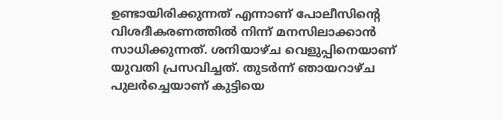ഉണ്ടായിരിക്കുന്നത് എന്നാണ് പോലീസിന്റെ വിശദീകരണത്തിൽ നിന്ന് മനസിലാക്കാൻ സാധിക്കുന്നത്. ശനിയാഴ്ച വെളുപ്പിനെയാണ് യുവതി പ്രസവിച്ചത്. തുടർന്ന് ഞായറാഴ്ച പുലർച്ചെയാണ് കുട്ടിയെ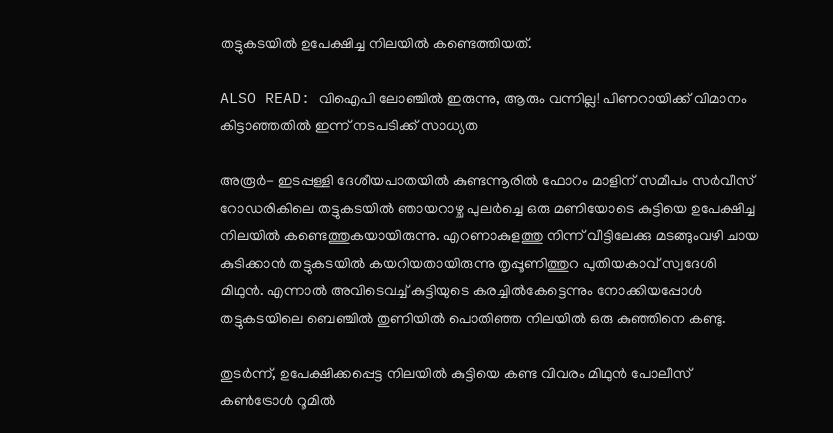തട്ടുകടയിൽ ഉപേക്ഷിച്ച നിലയിൽ കണ്ടെത്തിയത്.

ALSO READ: വിഐപി ലോഞ്ചിൽ ഇരുന്നു, ആരും വന്നില്ല! പിണറായിക്ക് വിമാനം കിട്ടാഞ്ഞതിൽ ഇന്ന് നടപടിക്ക് സാധ്യത

അരൂർ- ഇടപ്പള്ളി ദേശീയപാതയിൽ കുണ്ടന്നൂരിൽ ഫോറം മാളിന് സമീപം സർവീസ് റോഡരികിലെ തട്ടുകടയിൽ ഞായറാഴ്ച പുലർച്ചെ ഒരു മണിയോടെ കുട്ടിയെ ഉപേക്ഷിച്ച നിലയിൽ കണ്ടെത്തുകയായിരുന്നു. എറണാകുളത്തു നിന്ന് വീട്ടിലേക്കു മടങ്ങുംവഴി ചായ കുടിക്കാൻ തട്ടുകടയിൽ കയറിയതായിരുന്നു തൃപ്പൂണിത്തുറ പുതിയകാവ് സ്വദേശി മിഥുൻ. എന്നാൽ അ‌വിടെവച്ച് കുട്ടിയുടെ കരച്ചിൽകേട്ടെന്നും നോക്കിയപ്പോൾ തട്ടുകടയിലെ ബെഞ്ചിൽ തുണിയിൽ പൊതിഞ്ഞ നിലയിൽ ഒരു കുഞ്ഞിനെ കണ്ടു.

തുടർന്ന്, ഉപേക്ഷിക്കപ്പെട്ട നിലയിൽ കുട്ടിയെ കണ്ട വിവരം മിഥുൻ പോലീസ് കൺട്രോൾ റൂമിൽ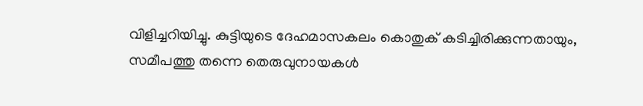വിളിച്ചറിയിച്ചു. കുട്ടിയുടെ ദേഹമാസകലം കൊതുക് കടിച്ചിരിക്കുന്നതായും, സമീപത്തു തന്നെ തെരുവുനായകൾ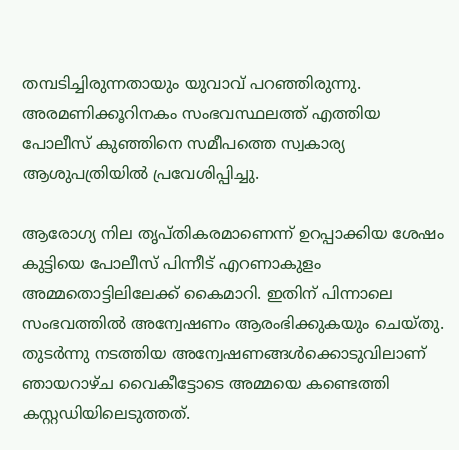തമ്പടിച്ചിരുന്നതായും യുവാവ് പറഞ്ഞിരുന്നു. അരമണിക്കൂറിനകം സംഭവസ്ഥലത്ത് എത്തിയ പോലീസ് കുഞ്ഞിനെ സമീപത്തെ സ്വകാര്യ ആശുപത്രിയിൽ പ്രവേശിപ്പിച്ചു.

ആരോഗ്യ നില തൃപ്തികരമാണെന്ന് ഉറപ്പാക്കിയ ശേഷം കുട്ടിയെ പോലീസ് പിന്നീട് എറണാകുളം അമ്മതൊട്ടിലിലേക്ക് കൈമാറി. ഇതിന് പിന്നാലെ സംഭവത്തിൽ അ‌ന്വേഷണം ആരംഭിക്കുകയും ചെയ്തു. തുടർന്നു നടത്തിയ അ‌ന്വേഷണങ്ങൾക്കൊടുവിലാണ് ഞായറാഴ്ച വൈകീട്ടോടെ അമ്മയെ കണ്ടെത്തി കസ്റ്റഡിയിലെടുത്തത്.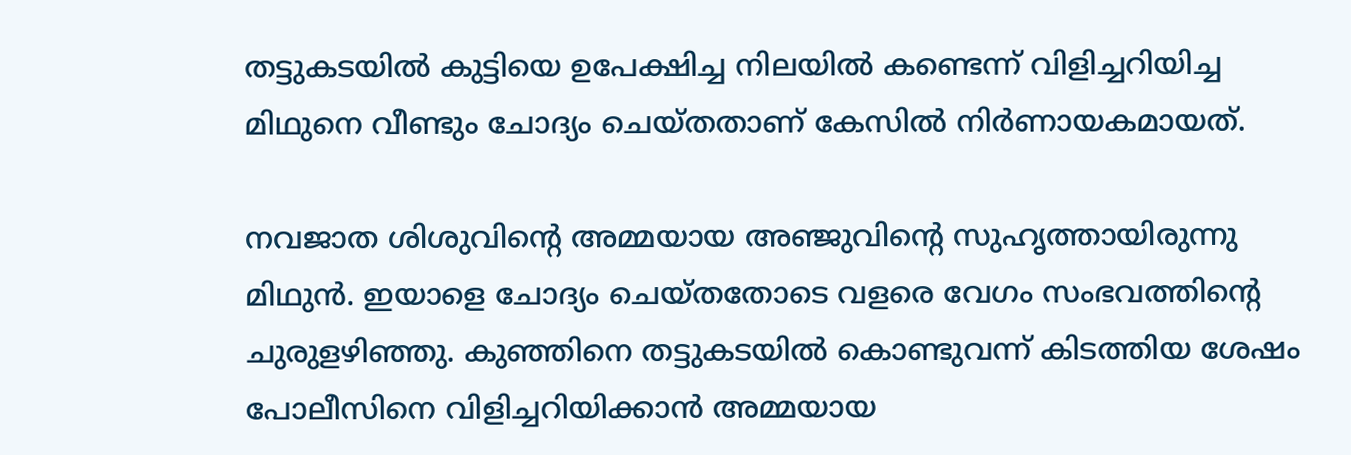തട്ടുകടയിൽ കുട്ടിയെ ഉപേക്ഷിച്ച നിലയിൽ കണ്ടെന്ന് വിളിച്ചറിയിച്ച മിഥുനെ വീണ്ടും ചോദ്യം ചെയ്തതാണ് കേസിൽ നിർണായകമായത്.

നവജാത ശിശുവിന്റെ അ‌മ്മയായ അ‌ഞ്ജുവിന്റെ സുഹൃത്തായിരുന്നു മിഥുൻ. ഇയാളെ ചോദ്യം ചെയ്തതോടെ വളരെ വേഗം സംഭവത്തിന്റെ ചുരുളഴിഞ്ഞു. കുഞ്ഞിനെ തട്ടുകടയിൽ കൊണ്ടുവന്ന് കിടത്തിയ ശേഷം പോലീസിനെ വിളിച്ചറിയിക്കാൻ അ‌മ്മയായ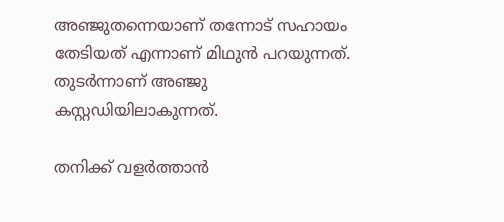അഞ്ജുതന്നെയാണ് തന്നോട് സഹായം തേടിയത് എന്നാണ് മിഥുൻ പറയുന്നത്. തുടർന്നാണ് അ‌ഞ്ജു കസ്റ്റഡിയിലാകുന്നത്.

തനിക്ക് വളർത്താൻ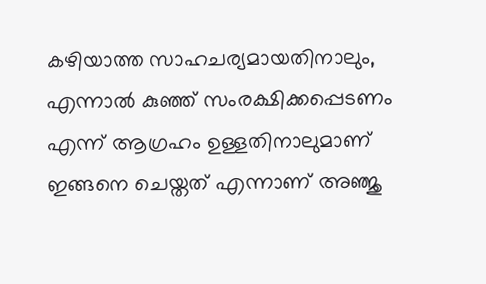കഴിയാത്ത സാഹചര്യമായതിനാലും, എന്നാൽ കുഞ്ഞ് സംരക്ഷിക്കപ്പെടണം എന്ന് ആഗ്രഹം ഉള്ളതിനാലുമാണ് ഇങ്ങനെ ചെയ്തത് എന്നാണ് അഞ്ജു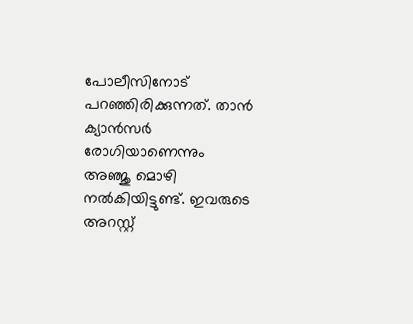പോലീസിനോട് പറഞ്ഞിരിക്കുന്നത്. താൻ ക്യാൻസർ രോഗിയാണെന്നും അ‌ഞ്ജു മൊഴി നൽകിയിട്ടുണ്ട്. ഇവരുടെ അറസ്റ്റ്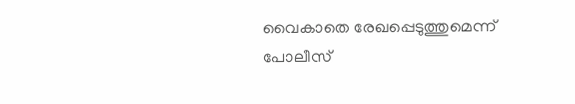വൈകാതെ രേഖപ്പെടുത്തുമെന്ന് പോലീസ്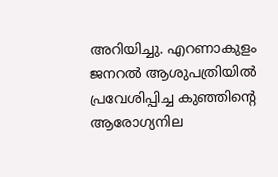അറിയിച്ചു. എറണാകുളം ജനറൽ ആശുപത്രിയിൽ പ്രവേശിപ്പിച്ച കുഞ്ഞിന്റെ ആരോഗ്യനില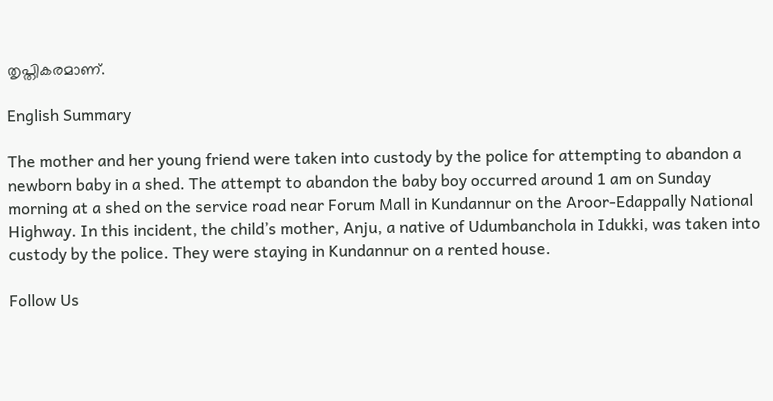തൃപ്തികരമാണ്.

English Summary

The mother and her young friend were taken into custody by the police for attempting to abandon a newborn baby in a shed. The attempt to abandon the baby boy occurred around 1 am on Sunday morning at a shed on the service road near Forum Mall in Kundannur on the Aroor-Edappally National Highway. In this incident, the child’s mother, Anju, a native of Udumbanchola in Idukki, was taken into custody by the police. They were staying in Kundannur on a rented house.

Follow Us